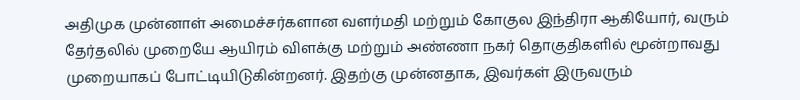அதிமுக முன்னாள் அமைச்சர்களான வளர்மதி மற்றும் கோகுல இந்திரா ஆகியோர், வரும் தேர்தலில் முறையே ஆயிரம் விளக்கு மற்றும் அண்ணா நகர் தொகுதிகளில் மூன்றாவது முறையாகப் போட்டியிடுகின்றனர். இதற்கு முன்னதாக, இவர்கள் இருவரும்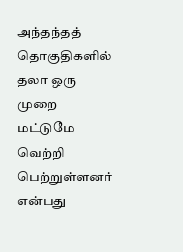அந்தந்தத் தொகுதிகளில் தலா ஒரு முறை மட்டுமே வெற்றி பெற்றுள்ளனர் என்பது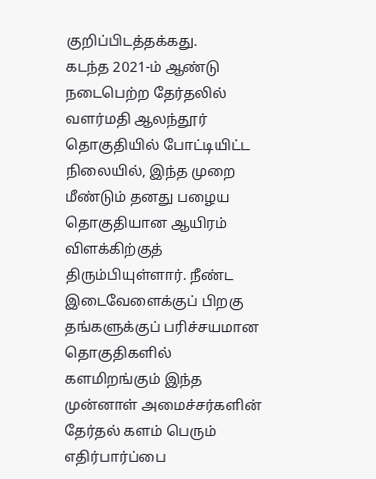குறிப்பிடத்தக்கது.
கடந்த 2021-ம் ஆண்டு நடைபெற்ற தேர்தலில் வளர்மதி ஆலந்தூர் தொகுதியில் போட்டியிட்ட நிலையில், இந்த முறை மீண்டும் தனது பழைய தொகுதியான ஆயிரம் விளக்கிற்குத் திரும்பியுள்ளார். நீண்ட இடைவேளைக்குப் பிறகு தங்களுக்குப் பரிச்சயமான தொகுதிகளில் களமிறங்கும் இந்த முன்னாள் அமைச்சர்களின் தேர்தல் களம் பெரும் எதிர்பார்ப்பை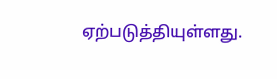ஏற்படுத்தியுள்ளது.